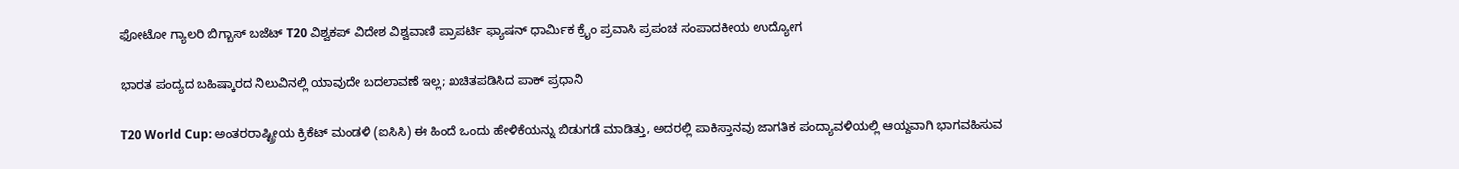ಫೋಟೋ ಗ್ಯಾಲರಿ ಬಿಗ್ಬಾಸ್ ಬಜೆಟ್ T20 ವಿಶ್ವಕಪ್ ವಿದೇಶ ವಿಶ್ವವಾಣಿ ಪ್ರಾಪರ್ಟಿ ಫ್ಯಾಷನ್ ಧಾರ್ಮಿಕ ಕ್ರೈಂ ಪ್ರವಾಸಿ ಪ್ರಪಂಚ ಸಂಪಾದಕೀಯ ಉದ್ಯೋಗ

ಭಾರತ ಪಂದ್ಯದ ಬಹಿಷ್ಕಾರದ ನಿಲುವಿನಲ್ಲಿ ಯಾವುದೇ ಬದಲಾವಣೆ ಇಲ್ಲ; ಖಚಿತಪಡಿಸಿದ ಪಾಕ್‌ ಪ್ರಧಾನಿ

T20 World Cup: ಅಂತರರಾಷ್ಟ್ರೀಯ ಕ್ರಿಕೆಟ್ ಮಂಡಳಿ (ಐಸಿಸಿ) ಈ ಹಿಂದೆ ಒಂದು ಹೇಳಿಕೆಯನ್ನು ಬಿಡುಗಡೆ ಮಾಡಿತ್ತು, ಅದರಲ್ಲಿ ಪಾಕಿಸ್ತಾನವು ಜಾಗತಿಕ ಪಂದ್ಯಾವಳಿಯಲ್ಲಿ ಆಯ್ದವಾಗಿ ಭಾಗವಹಿಸುವ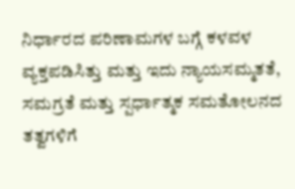ನಿರ್ಧಾರದ ಪರಿಣಾಮಗಳ ಬಗ್ಗೆ ಕಳವಳ ವ್ಯಕ್ತಪಡಿಸಿತ್ತು ಮತ್ತು ಇದು ನ್ಯಾಯಸಮ್ಮತತೆ, ಸಮಗ್ರತೆ ಮತ್ತು ಸ್ಪರ್ಧಾತ್ಮಕ ಸಮತೋಲನದ ತತ್ವಗಳಿಗೆ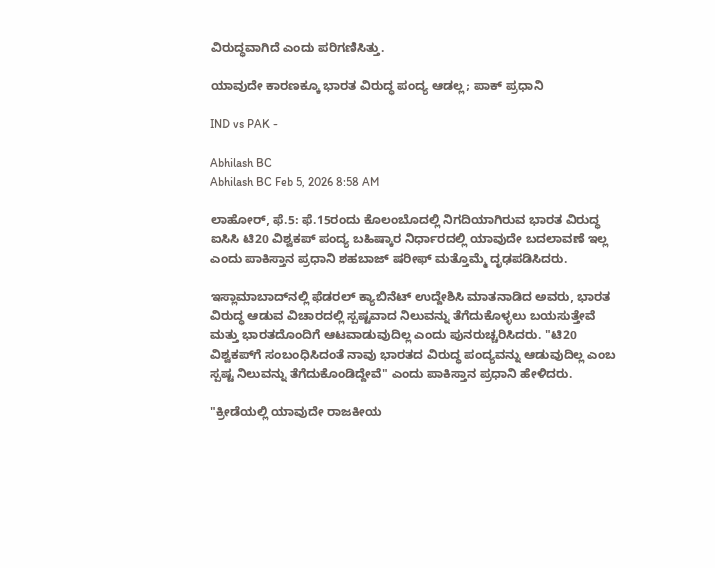ವಿರುದ್ಧವಾಗಿದೆ ಎಂದು ಪರಿಗಣಿಸಿತ್ತು.

ಯಾವುದೇ ಕಾರಣಕ್ಕೂ ಭಾರತ ವಿರುದ್ಧ ಪಂದ್ಯ ಆಡಲ್ಲ; ಪಾಕ್‌ ಪ್ರಧಾನಿ

IND vs PAK -

Abhilash BC
Abhilash BC Feb 5, 2026 8:58 AM

ಲಾಹೋರ್‌, ಫೆ.5: ಫೆ.15ರಂದು ಕೊಲಂಬೊದಲ್ಲಿ ನಿಗದಿಯಾಗಿರುವ ಭಾರತ ವಿರುದ್ಧ ಐಸಿಸಿ ಟಿ20 ವಿಶ್ವಕಪ್‌ ಪಂದ್ಯ ಬಹಿಷ್ಕಾರ ನಿರ್ಧಾರದಲ್ಲಿ ಯಾವುದೇ ಬದಲಾವಣೆ ಇಲ್ಲ ಎಂದು ಪಾಕಿಸ್ತಾನ ಪ್ರಧಾನಿ ಶಹಬಾಜ್ ಷರೀಫ್ ಮತ್ತೊಮ್ಮೆ ದೃಢಪಡಿಸಿದರು.

ಇಸ್ಲಾಮಾಬಾದ್‌ನಲ್ಲಿ ಫೆಡರಲ್ ಕ್ಯಾಬಿನೆಟ್ ಉದ್ದೇಶಿಸಿ ಮಾತನಾಡಿದ ಅವರು, ಭಾರತ ವಿರುದ್ಧ ಆಡುವ ವಿಚಾರದಲ್ಲಿ ಸ್ಪಷ್ಟವಾದ ನಿಲುವನ್ನು ತೆಗೆದುಕೊಳ್ಳಲು ಬಯಸುತ್ತೇವೆ ಮತ್ತು ಭಾರತದೊಂದಿಗೆ ಆಟವಾಡುವುದಿಲ್ಲ ಎಂದು ಪುನರುಚ್ಚರಿಸಿದರು. "ಟಿ20 ವಿಶ್ವಕಪ್‌ಗೆ ಸಂಬಂಧಿಸಿದಂತೆ ನಾವು ಭಾರತದ ವಿರುದ್ಧ ಪಂದ್ಯವನ್ನು ಆಡುವುದಿಲ್ಲ ಎಂಬ ಸ್ಪಷ್ಟ ನಿಲುವನ್ನು ತೆಗೆದುಕೊಂಡಿದ್ದೇವೆ" ಎಂದು ಪಾಕಿಸ್ತಾನ ಪ್ರಧಾನಿ ಹೇಳಿದರು.

"ಕ್ರೀಡೆಯಲ್ಲಿ ಯಾವುದೇ ರಾಜಕೀಯ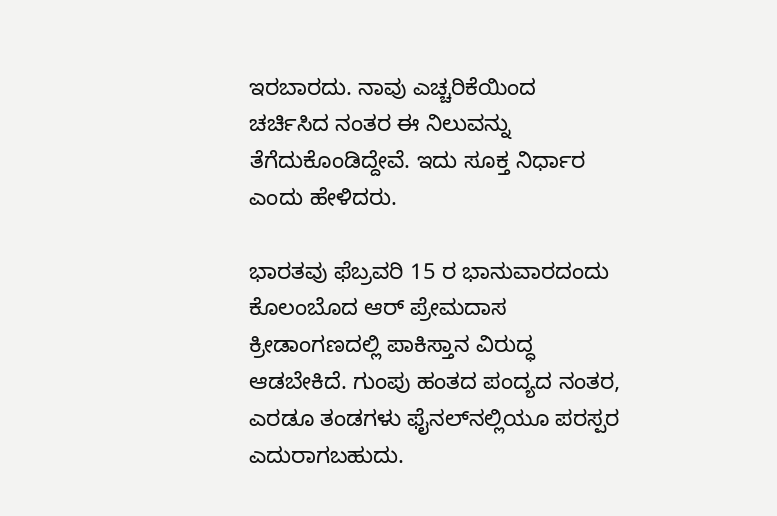ಇರಬಾರದು. ನಾವು ಎಚ್ಚರಿಕೆಯಿಂದ ಚರ್ಚಿಸಿದ ನಂತರ ಈ ನಿಲುವನ್ನು ತೆಗೆದುಕೊಂಡಿದ್ದೇವೆ. ಇದು ಸೂಕ್ತ ನಿರ್ಧಾರ ಎಂದು ಹೇಳಿದರು.

ಭಾರತವು ಫೆಬ್ರವರಿ 15 ರ ಭಾನುವಾರದಂದು ಕೊಲಂಬೊದ ಆರ್ ಪ್ರೇಮದಾಸ ಕ್ರೀಡಾಂಗಣದಲ್ಲಿ ಪಾಕಿಸ್ತಾನ ವಿರುದ್ಧ ಆಡಬೇಕಿದೆ. ಗುಂಪು ಹಂತದ ಪಂದ್ಯದ ನಂತರ, ಎರಡೂ ತಂಡಗಳು ಫೈನಲ್‌ನಲ್ಲಿಯೂ ಪರಸ್ಪರ ಎದುರಾಗಬಹುದು.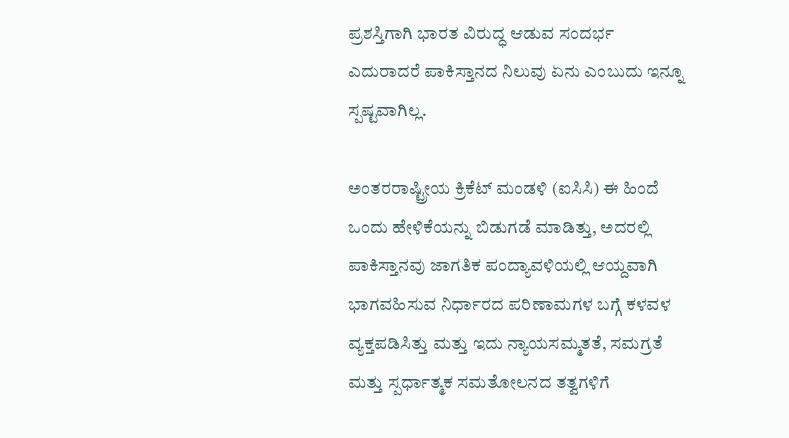ಪ್ರಶಸ್ತಿಗಾಗಿ ಭಾರತ ವಿರುದ್ಧ ಆಡುವ ಸಂದರ್ಭ ಎದುರಾದರೆ ಪಾಕಿಸ್ತಾನದ ನಿಲುವು ಏನು ಎಂಬುದು ಇನ್ನೂ ಸ್ಪಷ್ಟವಾಗಿಲ್ಲ.

ಅಂತರರಾಷ್ಟ್ರೀಯ ಕ್ರಿಕೆಟ್ ಮಂಡಳಿ (ಐಸಿಸಿ) ಈ ಹಿಂದೆ ಒಂದು ಹೇಳಿಕೆಯನ್ನು ಬಿಡುಗಡೆ ಮಾಡಿತ್ತು, ಅದರಲ್ಲಿ ಪಾಕಿಸ್ತಾನವು ಜಾಗತಿಕ ಪಂದ್ಯಾವಳಿಯಲ್ಲಿ ಆಯ್ದವಾಗಿ ಭಾಗವಹಿಸುವ ನಿರ್ಧಾರದ ಪರಿಣಾಮಗಳ ಬಗ್ಗೆ ಕಳವಳ ವ್ಯಕ್ತಪಡಿಸಿತ್ತು ಮತ್ತು ಇದು ನ್ಯಾಯಸಮ್ಮತತೆ, ಸಮಗ್ರತೆ ಮತ್ತು ಸ್ಪರ್ಧಾತ್ಮಕ ಸಮತೋಲನದ ತತ್ವಗಳಿಗೆ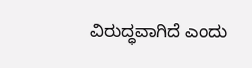ವಿರುದ್ಧವಾಗಿದೆ ಎಂದು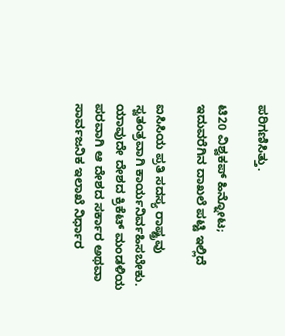ಪರಿಗಣಿಸಿತ್ತು.

ಟಿ20 ವಿಶ್ವಕಪ್‌ ಹಿನ್ನೋಟ; ಇದುವರೆಗಿನ ದಾಖಲೆ ಪಟ್ಟಿ ಇಲ್ಲಿದೆ

ಐಸಿಸಿಯ ಪ್ರತಿ ಸದಸ್ಯ ರಾಷ್ಟ್ರವು ಸ್ವತಂತ್ರವಾಗಿ ಕಾರ್ಯನಿರ್ವಹಿಸಬೇಕು. ಯಾವುದೇ ದೇಶದ ಕ್ರಿಕೆಟ್‌ ಮಂಡಳಿಯ ಪರವಾಗಿ ಆ ದೇಶದ ಸರ್ಕಾರ ಅಥವಾ ಸಾರ್ವಜನಿಕ ಇಲಾಖೆ ನಿರ್ಧಾರ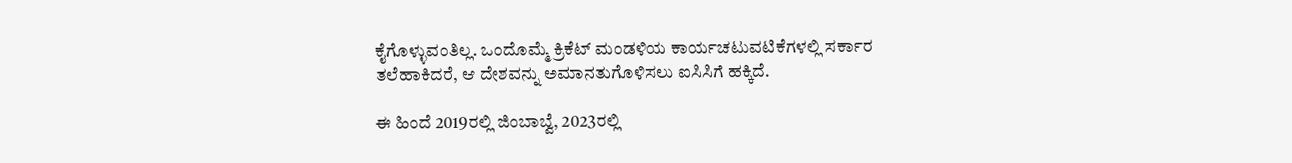ಕೈಗೊಳ್ಳುವಂತಿಲ್ಲ. ಒಂದೊಮ್ಮೆ ಕ್ರಿಕೆಟ್‌ ಮಂಡಳಿಯ ಕಾರ್ಯಚಟುವಟಿಕೆಗಳಲ್ಲಿ ಸರ್ಕಾರ ತಲೆಹಾಕಿದರೆ, ಆ ದೇಶವನ್ನು ಅಮಾನತುಗೊಳಿಸಲು ಐಸಿಸಿಗೆ ಹಕ್ಕಿದೆ.

ಈ ಹಿಂದೆ 2019ರಲ್ಲಿ ಜಿಂಬಾಬ್ವೆ, 2023ರಲ್ಲಿ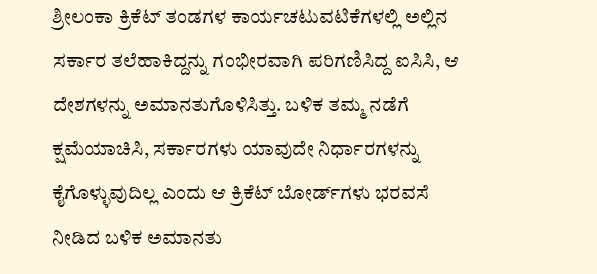ಶ್ರೀಲಂಕಾ ಕ್ರಿಕೆಟ್‌ ತಂಡಗಳ ಕಾರ್ಯಚಟುವಟಿಕೆಗಳಲ್ಲಿ ಅಲ್ಲಿನ ಸರ್ಕಾರ ತಲೆಹಾಕಿದ್ದನ್ನು ಗಂಭೀರವಾಗಿ ಪರಿಗಣಿಸಿದ್ದ ಐಸಿಸಿ, ಆ ದೇಶಗಳನ್ನು ಅಮಾನತುಗೊಳಿಸಿತ್ತು. ಬಳಿಕ ತಮ್ಮ ನಡೆಗೆ ಕ್ಷಮೆಯಾಚಿಸಿ, ಸರ್ಕಾರಗಳು ಯಾವುದೇ ನಿರ್ಧಾರಗಳನ್ನು ಕೈಗೊಳ್ಳುವುದಿಲ್ಲ ಎಂದು ಆ ಕ್ರಿಕೆಟ್‌ ಬೋರ್ಡ್‌ಗಳು ಭರವಸೆ ನೀಡಿದ ಬಳಿಕ ಅಮಾನತು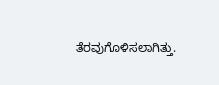ತೆರವುಗೊಳಿಸಲಾಗಿತ್ತು.